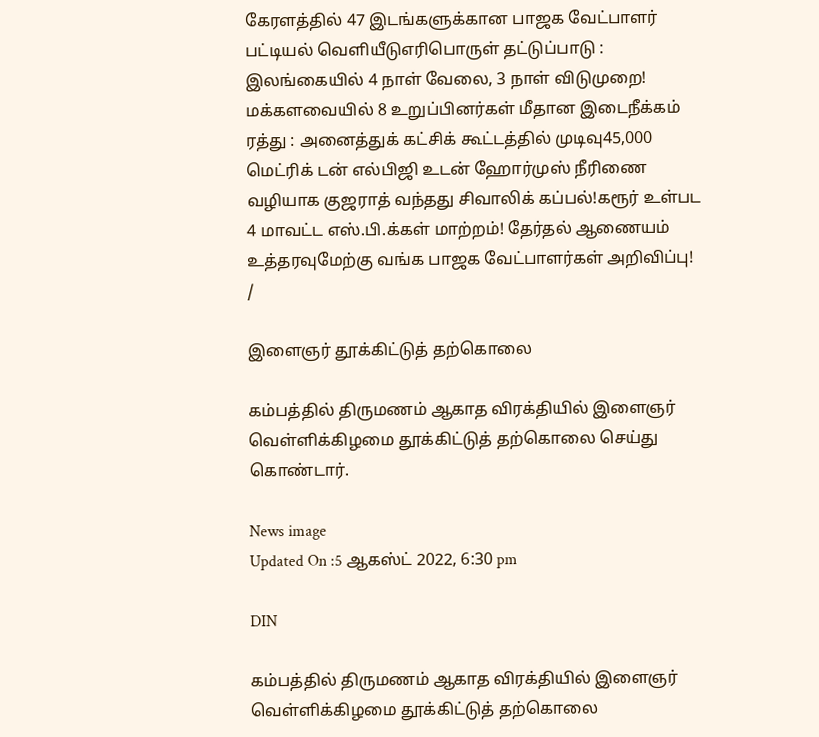கேரளத்தில் 47 இடங்களுக்கான பாஜக வேட்பாளர் பட்டியல் வெளியீடுஎரிபொருள் தட்டுப்பாடு : இலங்கையில் 4 நாள் வேலை, 3 நாள் விடுமுறை! மக்களவையில் 8 உறுப்பினர்கள் மீதான இடைநீக்கம் ரத்து : அனைத்துக் கட்சிக் கூட்டத்தில் முடிவு45,000 மெட்ரிக் டன் எல்பிஜி உடன் ஹோர்முஸ் நீரிணை வழியாக குஜராத் வந்தது சிவாலிக் கப்பல்!கரூர் உள்பட 4 மாவட்ட எஸ்.பி.க்கள் மாற்றம்! தேர்தல் ஆணையம் உத்தரவுமேற்கு வங்க பாஜக வேட்பாளர்கள் அறிவிப்பு!
/

இளைஞர் தூக்கிட்டுத் தற்கொலை

கம்பத்தில் திருமணம் ஆகாத விரக்தியில் இளைஞர் வெள்ளிக்கிழமை தூக்கிட்டுத் தற்கொலை செய்து கொண்டார்.

News image
Updated On :5 ஆகஸ்ட் 2022, 6:30 pm

DIN

கம்பத்தில் திருமணம் ஆகாத விரக்தியில் இளைஞர் வெள்ளிக்கிழமை தூக்கிட்டுத் தற்கொலை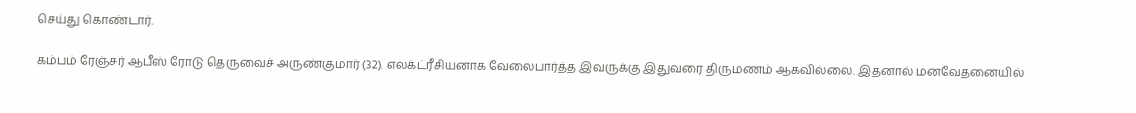செய்து கொண்டார்.

கம்பம் ரேஞ்சர் ஆபீஸ் ரோடு தெருவைச் அருண்குமார் (32). எலக்ட்ரீசியனாக வேலைபார்த்த இவருக்கு இதுவரை திருமணம் ஆகவில்லை. இதனால் மனவேதனையில்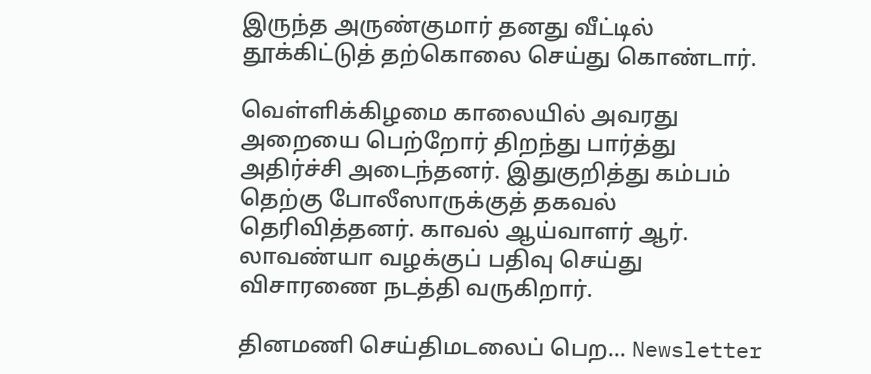இருந்த அருண்குமார் தனது வீட்டில் தூக்கிட்டுத் தற்கொலை செய்து கொண்டார்.

வெள்ளிக்கிழமை காலையில் அவரது அறையை பெற்றோர் திறந்து பார்த்து அதிர்ச்சி அடைந்தனர். இதுகுறித்து கம்பம் தெற்கு போலீஸாருக்குத் தகவல் தெரிவித்தனர். காவல் ஆய்வாளர் ஆர். லாவண்யா வழக்குப் பதிவு செய்து விசாரணை நடத்தி வருகிறார்.

தினமணி செய்திமடலைப் பெற... Newsletter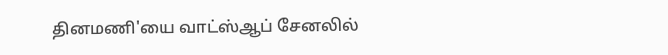தினமணி'யை வாட்ஸ்ஆப் சேனலில்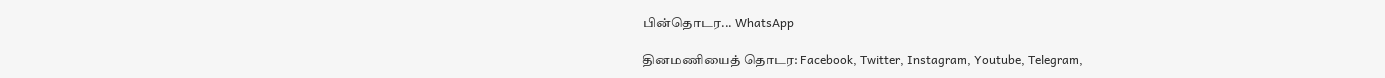பின்தொடர... WhatsApp

தினமணியைத் தொடர: Facebook, Twitter, Instagram, Youtube, Telegram,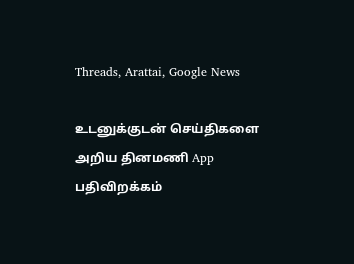Threads, Arattai, Google News

உடனுக்குடன் செய்திகளை அறிய தினமணி App பதிவிறக்கம்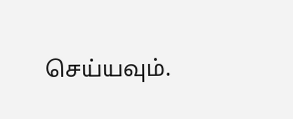செய்யவும்.